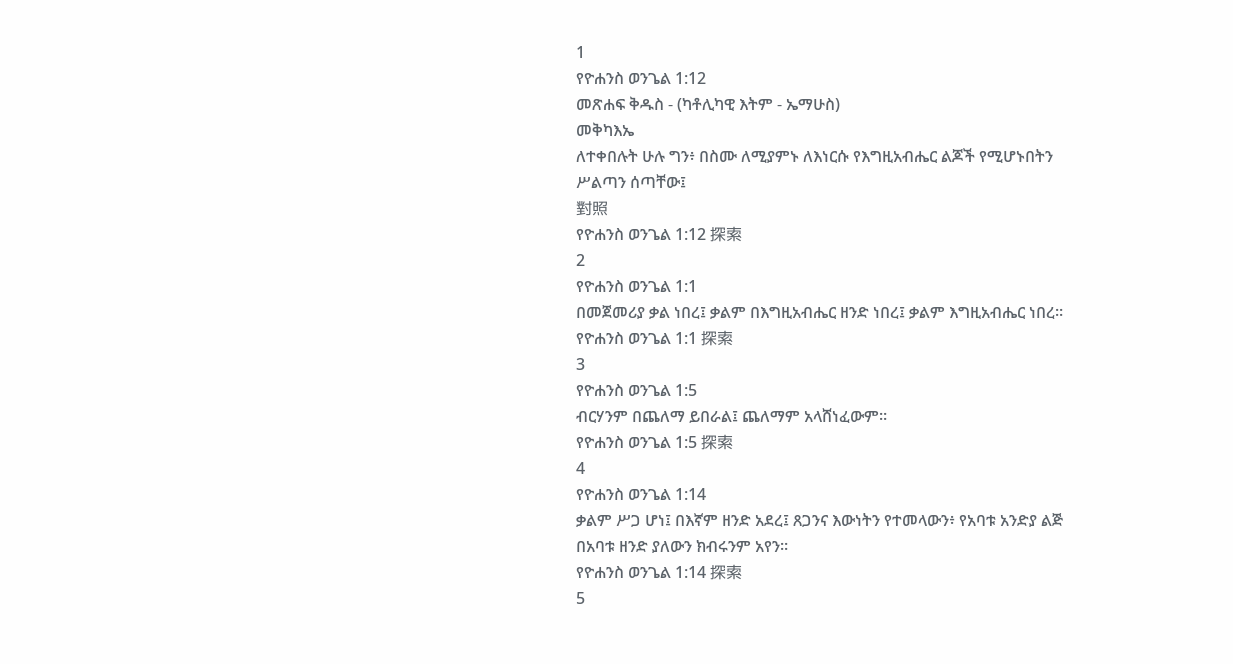1
የዮሐንስ ወንጌል 1:12
መጽሐፍ ቅዱስ - (ካቶሊካዊ እትም - ኤማሁስ)
መቅካእኤ
ለተቀበሉት ሁሉ ግን፥ በስሙ ለሚያምኑ ለእነርሱ የእግዚአብሔር ልጆች የሚሆኑበትን ሥልጣን ሰጣቸው፤
對照
የዮሐንስ ወንጌል 1:12 探索
2
የዮሐንስ ወንጌል 1:1
በመጀመሪያ ቃል ነበረ፤ ቃልም በእግዚአብሔር ዘንድ ነበረ፤ ቃልም እግዚአብሔር ነበረ።
የዮሐንስ ወንጌል 1:1 探索
3
የዮሐንስ ወንጌል 1:5
ብርሃንም በጨለማ ይበራል፤ ጨለማም አላሸነፈውም።
የዮሐንስ ወንጌል 1:5 探索
4
የዮሐንስ ወንጌል 1:14
ቃልም ሥጋ ሆነ፤ በእኛም ዘንድ አደረ፤ ጸጋንና እውነትን የተመላውን፥ የአባቱ አንድያ ልጅ በአባቱ ዘንድ ያለውን ክብሩንም አየን።
የዮሐንስ ወንጌል 1:14 探索
5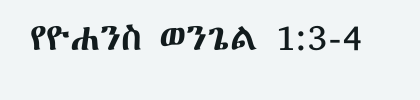የዮሐንስ ወንጌል 1:3-4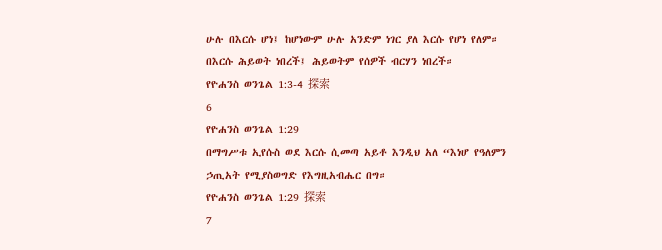ሁሉ በእርሱ ሆነ፤ ከሆነውም ሁሉ አንድም ነገር ያለ እርሱ የሆነ የለም። በእርሱ ሕይወት ነበረች፤ ሕይወትም የሰዎች ብርሃን ነበረች።
የዮሐንስ ወንጌል 1:3-4 探索
6
የዮሐንስ ወንጌል 1:29
በማግሥቱ ኢየሱስ ወደ እርሱ ሲመጣ አይቶ እንዲህ አለ “እነሆ የዓለምን ኃጢአት የሚያስወግድ የእግዚአብሔር በግ።
የዮሐንስ ወንጌል 1:29 探索
7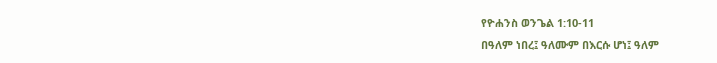የዮሐንስ ወንጌል 1:10-11
በዓለም ነበረ፤ ዓለሙም በእርሱ ሆነ፤ ዓለም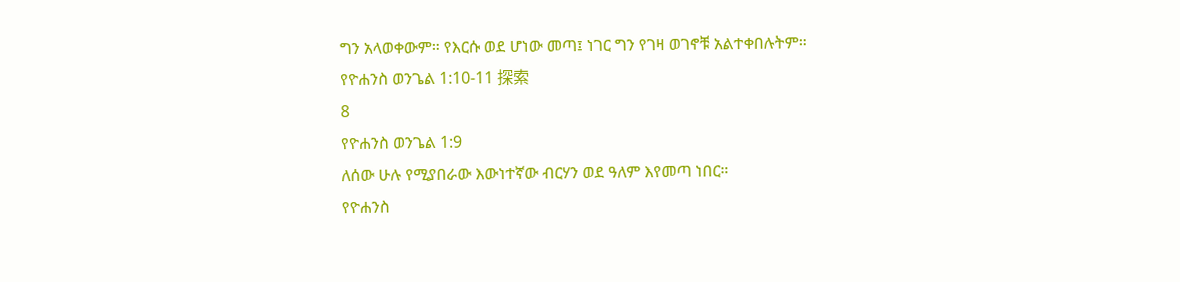ግን አላወቀውም። የእርሱ ወደ ሆነው መጣ፤ ነገር ግን የገዛ ወገኖቹ አልተቀበሉትም።
የዮሐንስ ወንጌል 1:10-11 探索
8
የዮሐንስ ወንጌል 1:9
ለሰው ሁሉ የሚያበራው እውነተኛው ብርሃን ወደ ዓለም እየመጣ ነበር።
የዮሐንስ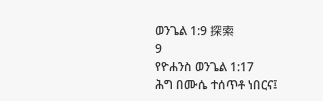ወንጌል 1:9 探索
9
የዮሐንስ ወንጌል 1:17
ሕግ በሙሴ ተሰጥቶ ነበርና፤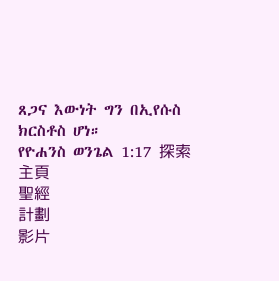ጸጋና እውነት ግን በኢየሱስ ክርስቶስ ሆነ።
የዮሐንስ ወንጌል 1:17 探索
主頁
聖經
計劃
影片